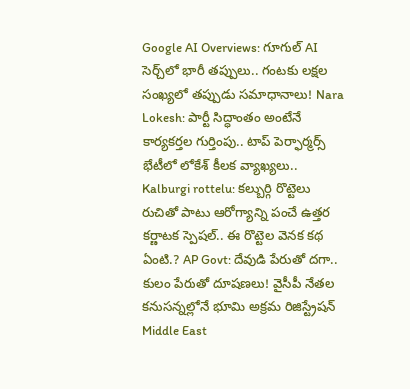Google AI Overviews: గూగుల్ AI సెర్చ్‌లో భారీ తప్పులు.. గంటకు లక్షల సంఖ్యలో తప్పుడు సమాధానాలు! Nara Lokesh: పార్టీ సిద్ధాంతం అంటేనే కార్యకర్తల గుర్తింపు.. టాప్ పెర్ఫార్మర్స్ భేటీలో లోకేశ్ కీలక వ్యాఖ్యలు.. Kalburgi rottelu: కల్బుర్గి రొట్టెలు రుచితో పాటు ఆరోగ్యాన్ని పంచే ఉత్తర కర్ణాటక స్పెషల్.. ఈ రొట్టెల వెనక కథ ఏంటి.? AP Govt: దేవుడి పేరుతో దగా.. కులం పేరుతో దూషణలు! వైసీపీ నేతల కనుసన్నల్లోనే భూమి అక్రమ రిజిస్ట్రేషన్ Middle East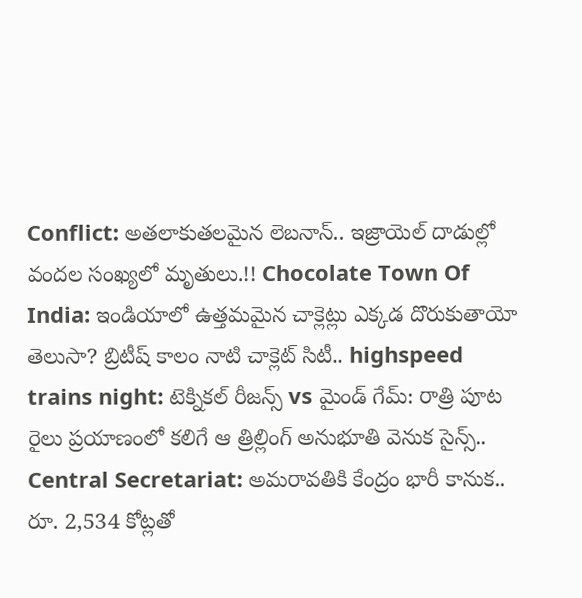Conflict: అతలాకుతలమైన లెబనాన్.. ఇజ్రాయెల్ దాడుల్లో వందల సంఖ్యలో మృతులు.!! Chocolate Town Of India: ఇండియాలో ఉత్తమమైన చాక్లెట్లు ఎక్కడ దొరుకుతాయో తెలుసా? బ్రిటీష్ కాలం నాటి చాక్లెట్ సిటీ.. highspeed trains night: టెక్నికల్ రీజన్స్ vs మైండ్ గేమ్: రాత్రి పూట రైలు ప్రయాణంలో కలిగే ఆ త్రిల్లింగ్ అనుభూతి వెనుక సైన్స్.. Central Secretariat: అమరావతికి కేంద్రం భారీ కానుక.. రూ. 2,534 కోట్లతో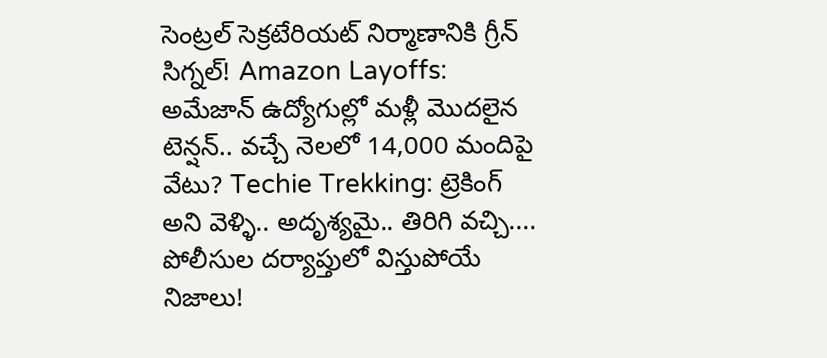సెంట్రల్ సెక్రటేరియట్ నిర్మాణానికి గ్రీన్ సిగ్నల్! Amazon Layoffs: అమేజాన్ ఉద్యోగుల్లో మళ్లీ మొదలైన టెన్షన్.. వచ్చే నెలలో 14,000 మందిపై వేటు? Techie Trekking: ట్రెకింగ్ అని వెళ్ళి.. అదృశ్యమై.. తిరిగి వచ్చి.... పోలీసుల దర్యాప్తులో విస్తుపోయే నిజాలు!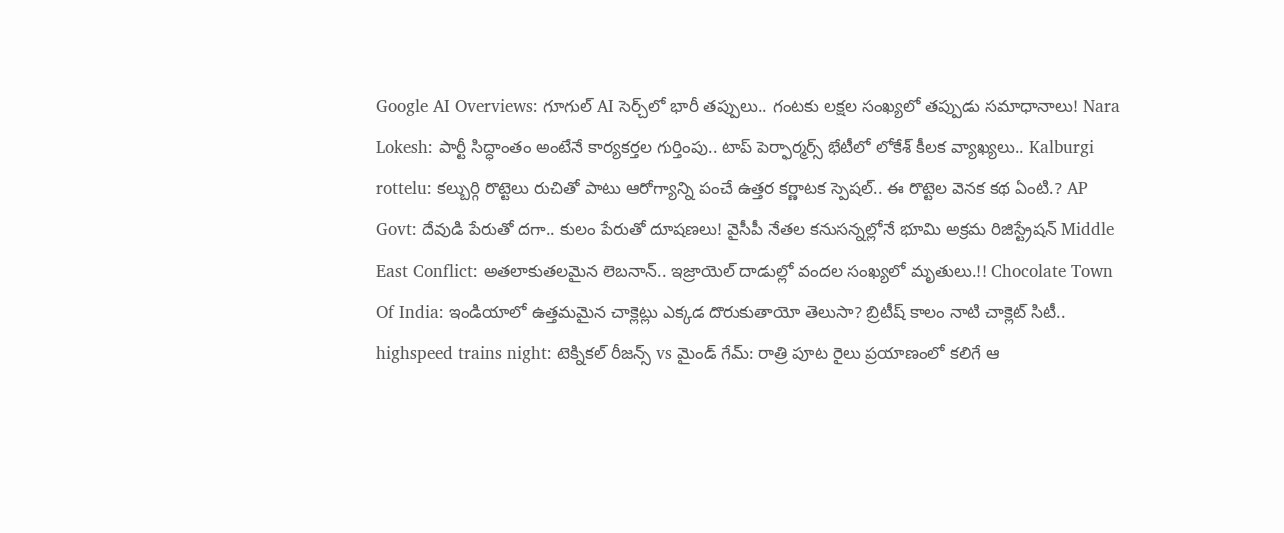Google AI Overviews: గూగుల్ AI సెర్చ్‌లో భారీ తప్పులు.. గంటకు లక్షల సంఖ్యలో తప్పుడు సమాధానాలు! Nara Lokesh: పార్టీ సిద్ధాంతం అంటేనే కార్యకర్తల గుర్తింపు.. టాప్ పెర్ఫార్మర్స్ భేటీలో లోకేశ్ కీలక వ్యాఖ్యలు.. Kalburgi rottelu: కల్బుర్గి రొట్టెలు రుచితో పాటు ఆరోగ్యాన్ని పంచే ఉత్తర కర్ణాటక స్పెషల్.. ఈ రొట్టెల వెనక కథ ఏంటి.? AP Govt: దేవుడి పేరుతో దగా.. కులం పేరుతో దూషణలు! వైసీపీ నేతల కనుసన్నల్లోనే భూమి అక్రమ రిజిస్ట్రేషన్ Middle East Conflict: అతలాకుతలమైన లెబనాన్.. ఇజ్రాయెల్ దాడుల్లో వందల సంఖ్యలో మృతులు.!! Chocolate Town Of India: ఇండియాలో ఉత్తమమైన చాక్లెట్లు ఎక్కడ దొరుకుతాయో తెలుసా? బ్రిటీష్ కాలం నాటి చాక్లెట్ సిటీ.. highspeed trains night: టెక్నికల్ రీజన్స్ vs మైండ్ గేమ్: రాత్రి పూట రైలు ప్రయాణంలో కలిగే ఆ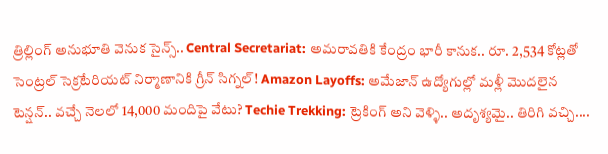త్రిల్లింగ్ అనుభూతి వెనుక సైన్స్.. Central Secretariat: అమరావతికి కేంద్రం భారీ కానుక.. రూ. 2,534 కోట్లతో సెంట్రల్ సెక్రటేరియట్ నిర్మాణానికి గ్రీన్ సిగ్నల్! Amazon Layoffs: అమేజాన్ ఉద్యోగుల్లో మళ్లీ మొదలైన టెన్షన్.. వచ్చే నెలలో 14,000 మందిపై వేటు? Techie Trekking: ట్రెకింగ్ అని వెళ్ళి.. అదృశ్యమై.. తిరిగి వచ్చి....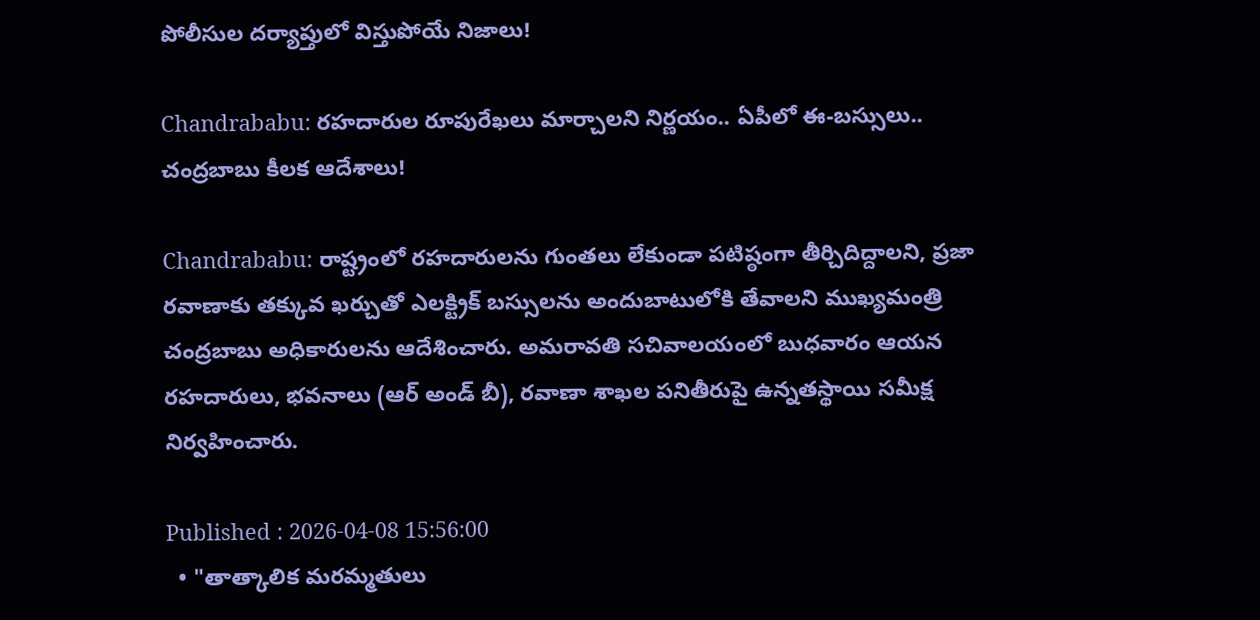పోలీసుల దర్యాప్తులో విస్తుపోయే నిజాలు!

Chandrababu: రహదారుల రూపురేఖలు మార్చాలని నిర్ణయం.. ఏపీలో ఈ-బస్సులు.. చంద్రబాబు కీలక ఆదేశాలు!

Chandrababu: రాష్ట్రంలో రహదారులను గుంతలు లేకుండా పటిష్ఠంగా తీర్చిదిద్దాలని, ప్రజా రవాణాకు తక్కువ ఖర్చుతో ఎలక్ట్రిక్ బస్సులను అందుబాటులోకి తేవాలని ముఖ్యమంత్రి చంద్రబాబు అధికారులను ఆదేశించారు. అమరావతి సచివాలయంలో బుధవారం ఆయన రహదారులు, భవనాలు (ఆర్ అండ్ బీ), రవాణా శాఖల పనితీరుపై ఉన్నతస్థాయి సమీక్ష నిర్వహించారు.

Published : 2026-04-08 15:56:00
  • "తాత్కాలిక మరమ్మతులు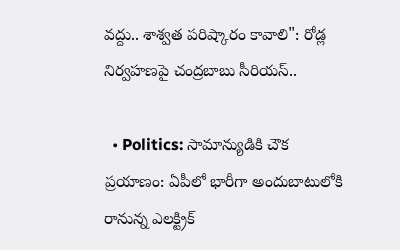వద్దు.. శాశ్వత పరిష్కారం కావాలి": రోడ్ల నిర్వహణపై చంద్రబాబు సీరియస్..

  • Politics: సామాన్యుడికి చౌక ప్రయాణం: ఏపీలో భారీగా అందుబాటులోకి రానున్న ఎలక్ట్రిక్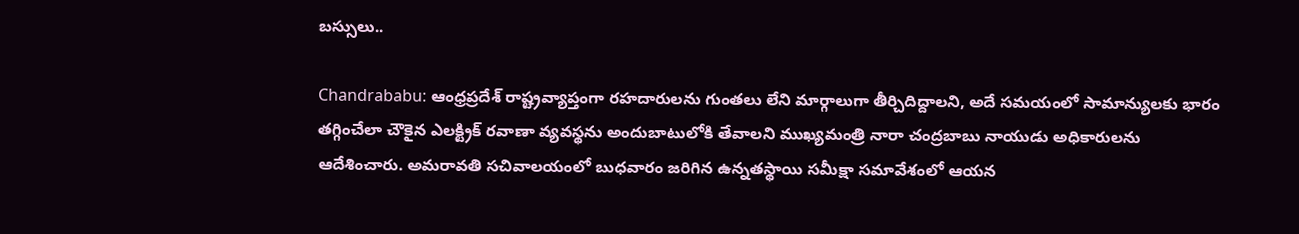బస్సులు..

Chandrababu: ఆంధ్రప్రదేశ్ రాష్ట్రవ్యాప్తంగా రహదారులను గుంతలు లేని మార్గాలుగా తీర్చిదిద్దాలని, అదే సమయంలో సామాన్యులకు భారం తగ్గించేలా చౌకైన ఎలక్ట్రిక్ రవాణా వ్యవస్థను అందుబాటులోకి తేవాలని ముఖ్యమంత్రి నారా చంద్రబాబు నాయుడు అధికారులను ఆదేశించారు. అమరావతి సచివాలయంలో బుధవారం జరిగిన ఉన్నతస్థాయి సమీక్షా సమావేశంలో ఆయన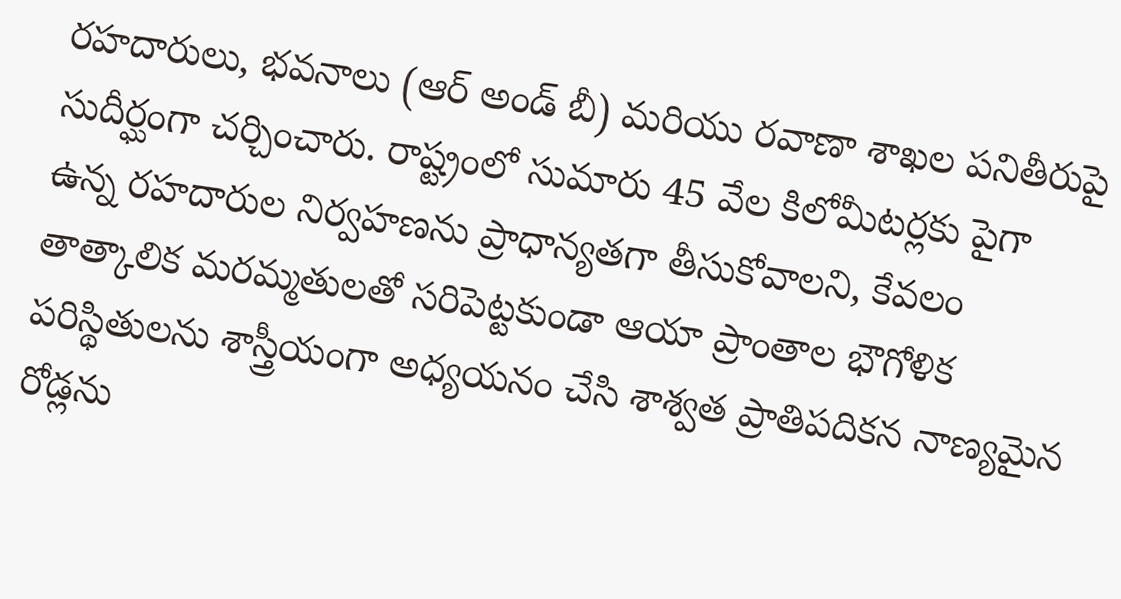రహదారులు, భవనాలు (ఆర్ అండ్ బీ) మరియు రవాణా శాఖల పనితీరుపై సుదీర్ఘంగా చర్చించారు. రాష్ట్రంలో సుమారు 45 వేల కిలోమీటర్లకు పైగా ఉన్న రహదారుల నిర్వహణను ప్రాధాన్యతగా తీసుకోవాలని, కేవలం తాత్కాలిక మరమ్మతులతో సరిపెట్టకుండా ఆయా ప్రాంతాల భౌగోళిక పరిస్థితులను శాస్త్రీయంగా అధ్యయనం చేసి శాశ్వత ప్రాతిపదికన నాణ్యమైన రోడ్లను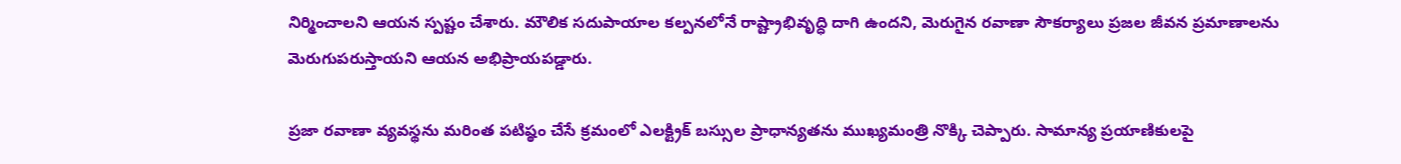నిర్మించాలని ఆయన స్పష్టం చేశారు. మౌలిక సదుపాయాల కల్పనలోనే రాష్ట్రాభివృద్ధి దాగి ఉందని, మెరుగైన రవాణా సౌకర్యాలు ప్రజల జీవన ప్రమాణాలను మెరుగుపరుస్తాయని ఆయన అభిప్రాయపడ్డారు.

ప్రజా రవాణా వ్యవస్థను మరింత పటిష్ఠం చేసే క్రమంలో ఎలక్ట్రిక్ బస్సుల ప్రాధాన్యతను ముఖ్యమంత్రి నొక్కి చెప్పారు. సామాన్య ప్రయాణికులపై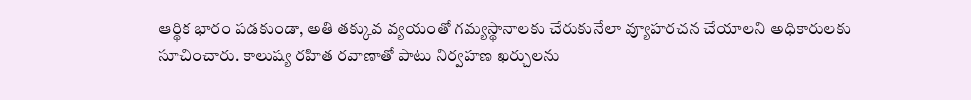ఆర్థిక భారం పడకుండా, అతి తక్కువ వ్యయంతో గమ్యస్థానాలకు చేరుకునేలా వ్యూహరచన చేయాలని అధికారులకు సూచించారు. కాలుష్య రహిత రవాణాతో పాటు నిర్వహణ ఖర్చులను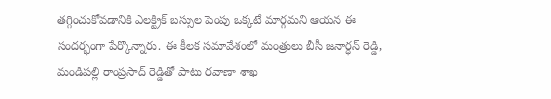తగ్గించుకోవడానికి ఎలక్ట్రిక్ బస్సుల పెంపు ఒక్కటే మార్గమని ఆయన ఈ సందర్భంగా పేర్కొన్నారు. ఈ కీలక సమావేశంలో మంత్రులు బీసీ జనార్ధన్ రెడ్డి, మండిపల్లి రాంప్రసాద్ రెడ్డితో పాటు రవాణా శాఖ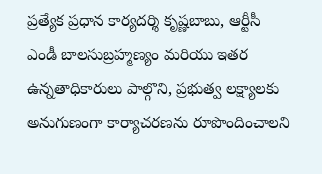ప్రత్యేక ప్రధాన కార్యదర్శి కృష్ణబాబు, ఆర్టీసీ ఎండీ బాలసుబ్రహ్మణ్యం మరియు ఇతర ఉన్నతాధికారులు పాల్గొని, ప్రభుత్వ లక్ష్యాలకు అనుగుణంగా కార్యాచరణను రూపొందించాలని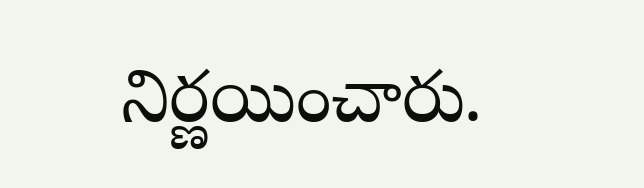నిర్ణయించారు.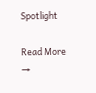Spotlight

Read More →